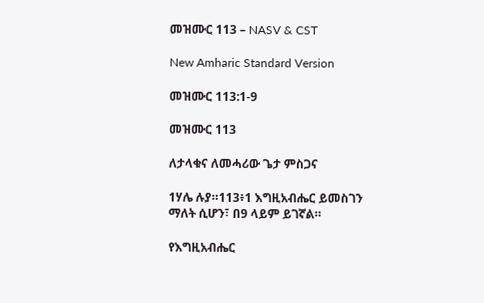መዝሙር 113 – NASV & CST

New Amharic Standard Version

መዝሙር 113:1-9

መዝሙር 113

ለታላቁና ለመሓሪው ጌታ ምስጋና

1ሃሌ ሉያ።113፥1 እግዚአብሔር ይመስገን ማለት ሲሆን፣ በ9 ላይም ይገኛል።

የእግዚአብሔር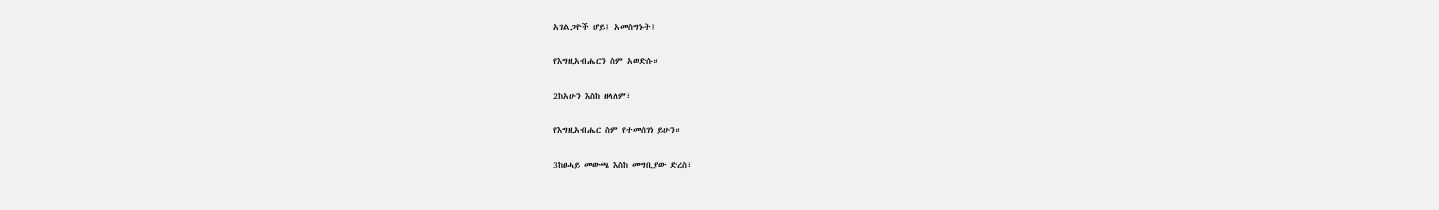አገልጋዮች ሆይ፤ አመስግኑት፤

የእግዚአብሔርን ስም አወድሱ።

2ከአሁን እስከ ዘላለም፣

የእግዚአብሔር ስም የተመሰገነ ይሁን።

3ከፀሓይ መውጫ እስከ መግቢያው ድረስ፣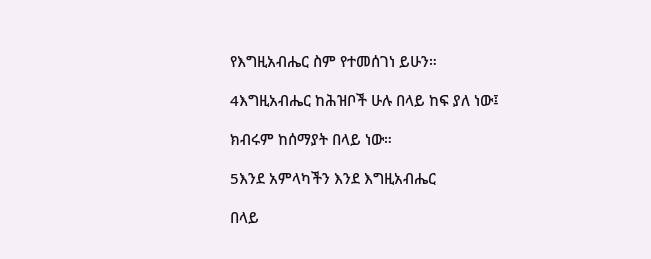የእግዚአብሔር ስም የተመሰገነ ይሁን።

4እግዚአብሔር ከሕዝቦች ሁሉ በላይ ከፍ ያለ ነው፤

ክብሩም ከሰማያት በላይ ነው።

5እንደ አምላካችን እንደ እግዚአብሔር

በላይ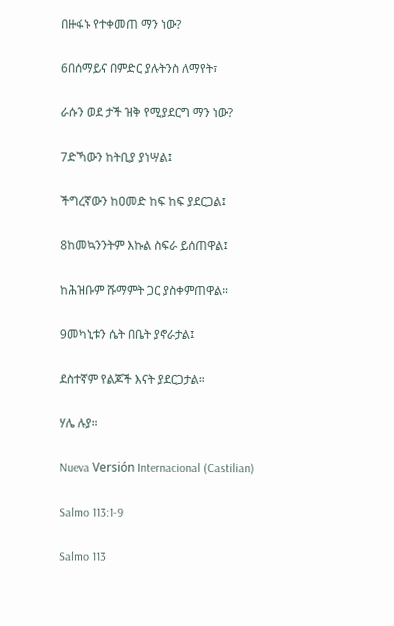በዙፋኑ የተቀመጠ ማን ነው?

6በሰማይና በምድር ያሉትንስ ለማየት፣

ራሱን ወደ ታች ዝቅ የሚያደርግ ማን ነው?

7ድኻውን ከትቢያ ያነሣል፤

ችግረኛውን ከዐመድ ከፍ ከፍ ያደርጋል፤

8ከመኳንንትም እኩል ስፍራ ይሰጠዋል፤

ከሕዝቡም ሹማምት ጋር ያስቀምጠዋል።

9መካኒቱን ሴት በቤት ያኖራታል፤

ደስተኛም የልጆች እናት ያደርጋታል።

ሃሌ ሉያ።

Nueva Versión Internacional (Castilian)

Salmo 113:1-9

Salmo 113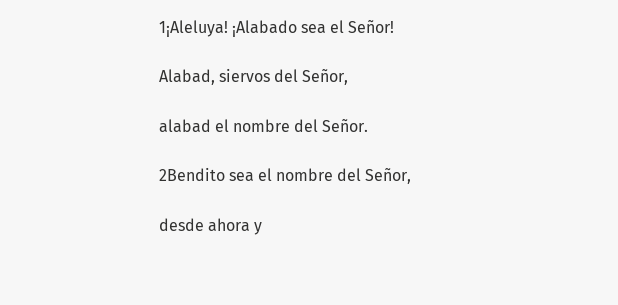1¡Aleluya! ¡Alabado sea el Señor!

Alabad, siervos del Señor,

alabad el nombre del Señor.

2Bendito sea el nombre del Señor,

desde ahora y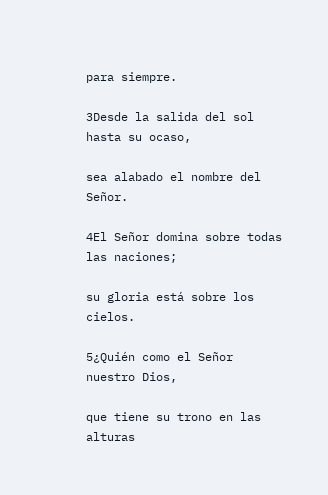para siempre.

3Desde la salida del sol hasta su ocaso,

sea alabado el nombre del Señor.

4El Señor domina sobre todas las naciones;

su gloria está sobre los cielos.

5¿Quién como el Señor nuestro Dios,

que tiene su trono en las alturas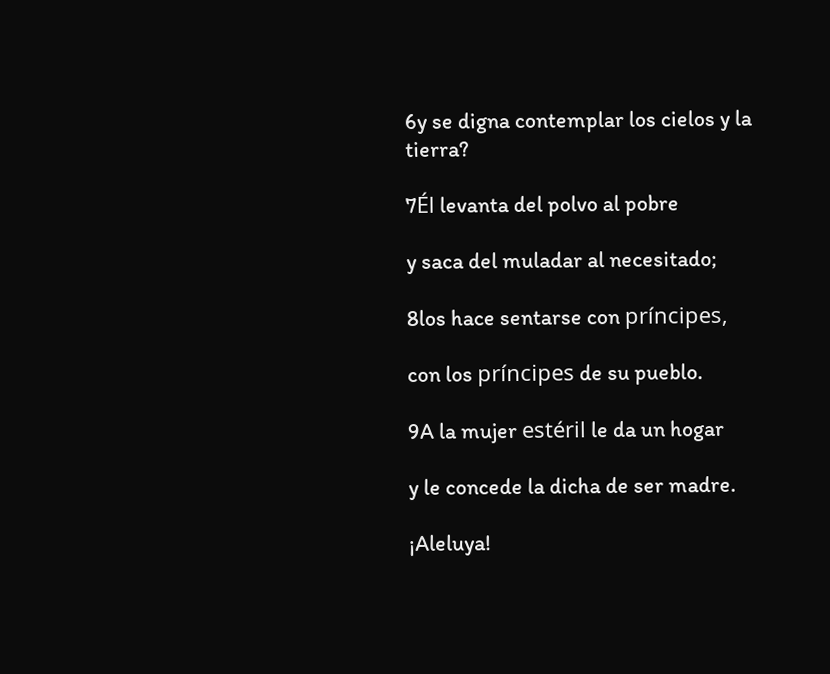6y se digna contemplar los cielos y la tierra?

7Él levanta del polvo al pobre

y saca del muladar al necesitado;

8los hace sentarse con príncipes,

con los príncipes de su pueblo.

9A la mujer estéril le da un hogar

y le concede la dicha de ser madre.

¡Aleluya!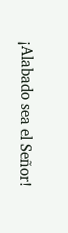¡Alabado sea el Señor!